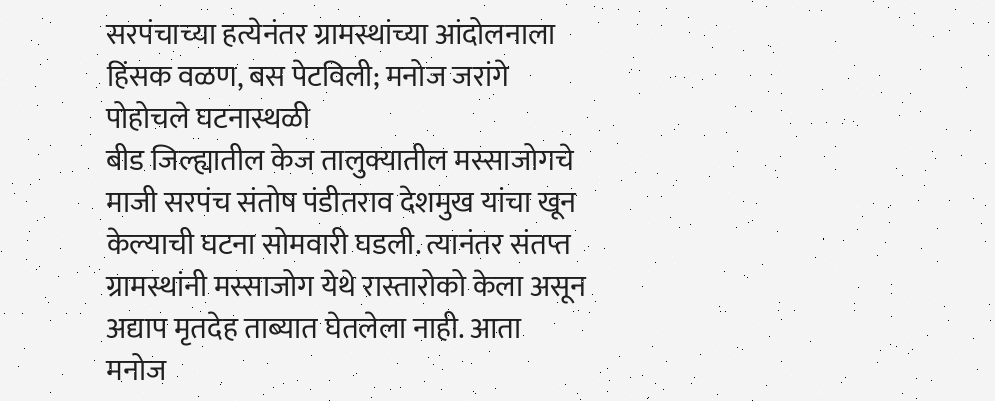सरपंचाच्या हत्येनंतर ग्रामस्थांच्या आंदोलनाला हिंसक वळण, बस पेटविली; मनोज जरांगे पोहोचले घटनास्थळी
बीड जिल्ह्यातील केज तालुक्यातील मस्साजोगचे माजी सरपंच संतोष पंडीतराव देशमुख यांचा खून केल्याची घटना सोमवारी घडली. त्यानंतर संतप्त ग्रामस्थांनी मस्साजोग येथे रास्तारोको केला असून अद्याप मृतदेह ताब्यात घेतलेला नाही. आता मनोज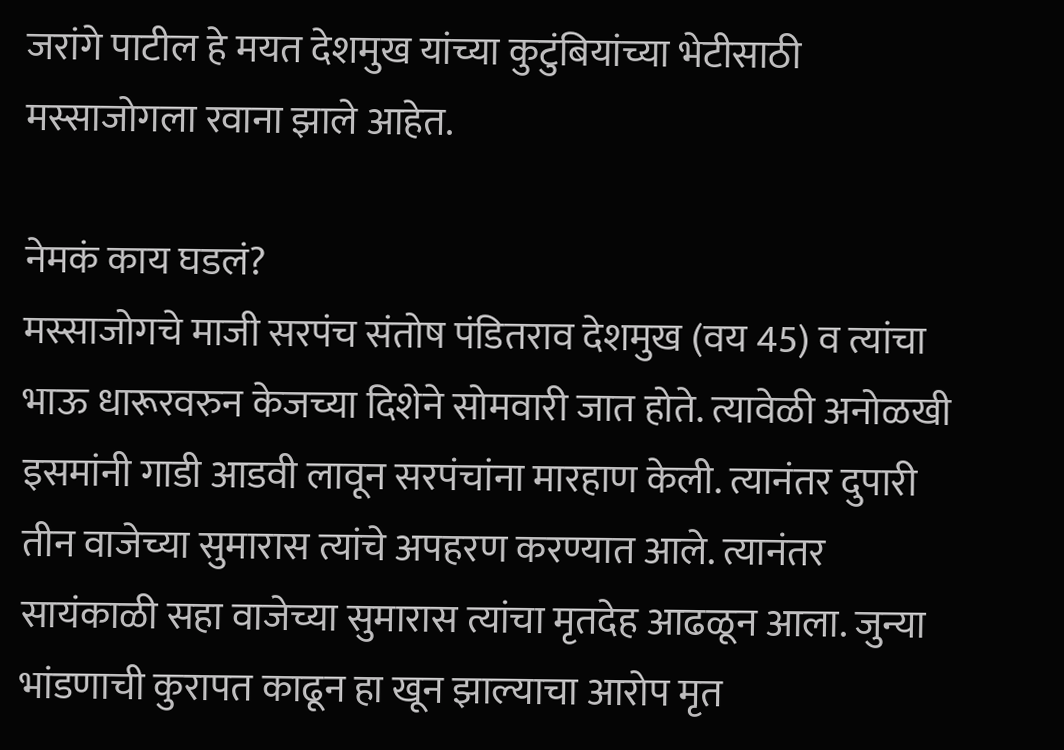जरांगे पाटील हे मयत देशमुख यांच्या कुटुंबियांच्या भेटीसाठी मस्साजोगला रवाना झाले आहेत.

नेमकं काय घडलं?
मस्साजोगचे माजी सरपंच संतोष पंडितराव देशमुख (वय 45) व त्यांचा भाऊ धारूरवरुन केजच्या दिशेने सोमवारी जात होते. त्यावेळी अनोळखी इसमांनी गाडी आडवी लावून सरपंचांना मारहाण केली. त्यानंतर दुपारी तीन वाजेच्या सुमारास त्यांचे अपहरण करण्यात आले. त्यानंतर सायंकाळी सहा वाजेच्या सुमारास त्यांचा मृतदेह आढळून आला. जुन्या भांडणाची कुरापत काढून हा खून झाल्याचा आरोप मृत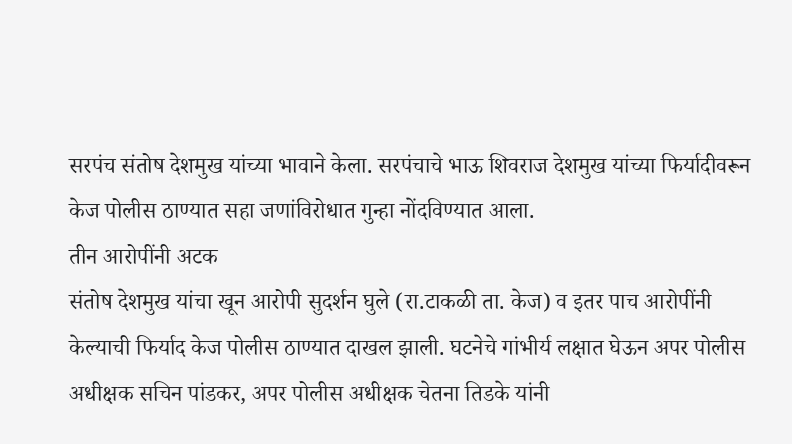सरपंच संतोष देशमुख यांच्या भावाने केला. सरपंचाचे भाऊ शिवराज देशमुख यांच्या फिर्यादीवरून केज पोलीस ठाण्यात सहा जणांविरोधात गुन्हा नोंदविण्यात आला.
तीन आरोपींनी अटक
संतोष देशमुख यांचा खून आरोपी सुदर्शन घुले (रा.टाकळी ता. केज) व इतर पाच आरोपींनी केल्याची फिर्याद केज पोलीस ठाण्यात दाखल झाली. घटनेचे गांभीर्य लक्षात घेऊन अपर पोलीस अधीक्षक सचिन पांडकर, अपर पोलीस अधीक्षक चेतना तिडके यांनी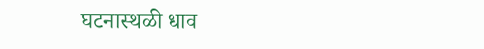घटनास्थळी धाव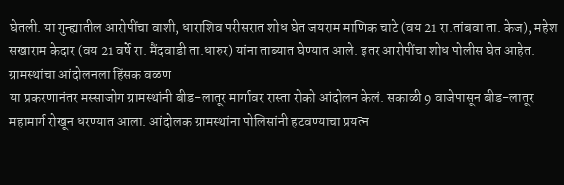घेतली. या गुन्ह्यातील आरोपींचा वाशी, धाराशिव परीसरात शोध घेत जयराम माणिक चाटे (वय 21 रा.तांबवा ता. केज), महेश सखाराम केदार (वय 21 वर्षे रा. मैंदवाडी ता.धारुर) यांना ताब्यात घेण्यात आले. इतर आरोपींचा शोध पोलीस घेत आहेत.
ग्रामस्थांचा आंदोलनला हिंसक वळण
या प्रकरणानंतर मस्साजोग ग्रामस्थांनी बीड-लातूर मार्गावर रास्ता रोको आंदोलन केलं. सकाळी 9 वाजेपासून बीड-लातूर महामार्ग रोखून धरण्यात आला. आंदोलक ग्रामस्थांना पोलिसांनी हटवण्याचा प्रयत्न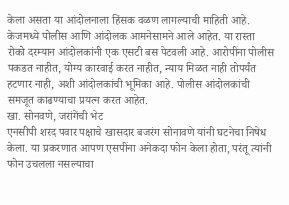केला असता या आंदोलनाला हिंसक वळण लागल्याची माहिती आहे. केजमध्ये पोलीस आणि आंदोलक आमनेसामने आले आहेत. या रास्ता रोको दरम्यान आंदोलकांनी एक एसटी बस पेटवली आहे. आरोपींना पोलीस पकडत नाहीत, योग्य कारवाई करत नाहीत, न्याय मिळत नाही तोपर्यंत हटणार नाही, अशी आंदोलकांची भूमिका आहे. पोलीस आंदोलकांची समजूत काढण्याचा प्रयत्न करत आहेत.
खा. सोनवणे, जरांगेंची भेट
एनसीपी शरद पवार पक्षाचे खासदार बजरंग सोनावणे यांनी घटनेचा निषेध केला. या प्रकरणात आपण एसपींना अनेकदा फोन केला होता, परंतू त्यांनी फोन उचलला नसल्याचा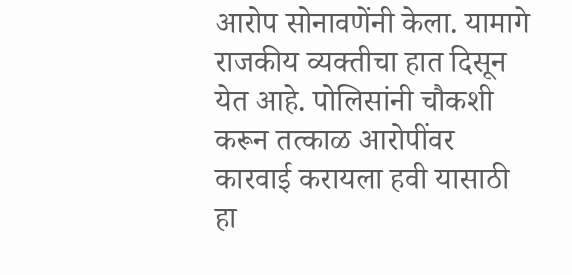आरोप सोनावणेंनी केला. यामागे राजकीय व्यक्तीचा हात दिसून येत आहे. पोलिसांनी चौकशी करून तत्काळ आरोपींवर कारवाई करायला हवी यासाठी हा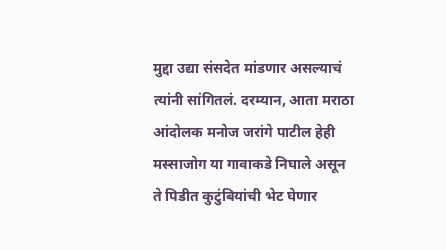मुद्दा उद्या संसदेत मांडणार असल्याचं त्यांनी सांगितलं. दरम्यान, आता मराठा आंदोलक मनोज जरांगे पाटील हेही मस्साजोग या गावाकडे निघाले असून ते पिडीत कुटुंबियांची भेट घेणार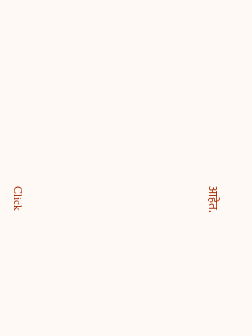आहेत.












Click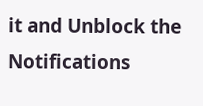it and Unblock the Notifications